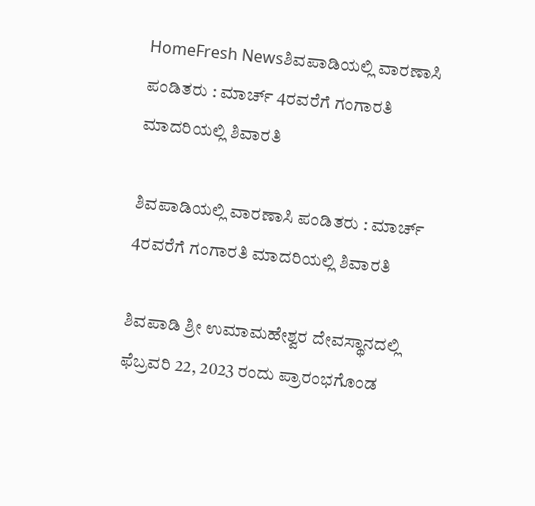HomeFresh Newsಶಿವಪಾಡಿಯಲ್ಲಿ ವಾರಣಾಸಿ ಪಂಡಿತರು : ಮಾರ್ಚ್ 4ರವರೆಗೆ ಗಂಗಾರತಿ ಮಾದರಿಯಲ್ಲಿ ಶಿವಾರತಿ

ಶಿವಪಾಡಿಯಲ್ಲಿ ವಾರಣಾಸಿ ಪಂಡಿತರು : ಮಾರ್ಚ್ 4ರವರೆಗೆ ಗಂಗಾರತಿ ಮಾದರಿಯಲ್ಲಿ ಶಿವಾರತಿ

ಶಿವಪಾಡಿ ಶ್ರೀ ಉಮಾಮಹೇಶ್ವರ ದೇವಸ್ಥಾನದಲ್ಲಿ ಫೆಬ್ರವರಿ 22, 2023 ರಂದು ಪ್ರಾರಂಭಗೊಂಡ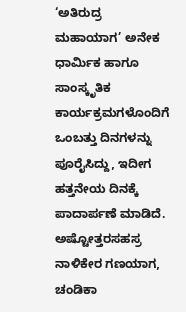‘ಅತಿರುದ್ರ ಮಹಾಯಾಗ’ ಅನೇಕ ಧಾರ್ಮಿಕ ಹಾಗೂ ಸಾಂಸ್ಕೃತಿಕ ಕಾರ್ಯಕ್ರಮಗಳೊಂದಿಗೆ ಒಂಬತ್ತು ದಿನಗಳನ್ನು ಪೂರೈಸಿದ್ದು, ಇದೀಗ ಹತ್ತನೇಯ ದಿನಕ್ಕೆ ಪಾದಾರ್ಪಣೆ ಮಾಡಿದೆ. ಅಷ್ಟೋತ್ತರಸಹಸ್ರ ನಾಳಿಕೇರ ಗಣಯಾಗ, ಚಂಡಿಕಾ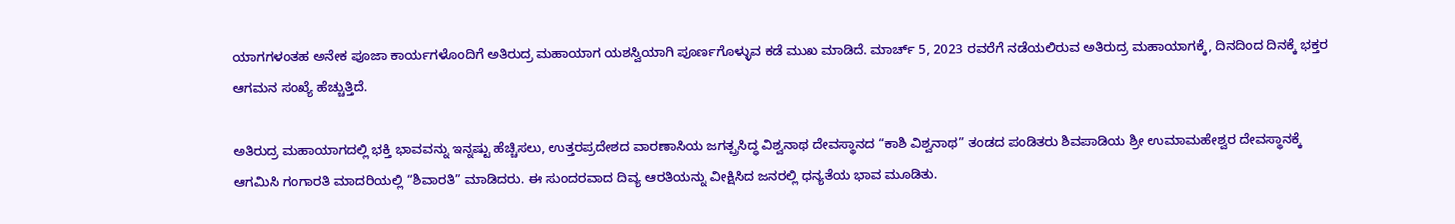ಯಾಗಗಳಂತಹ ಅನೇಕ ಪೂಜಾ ಕಾರ್ಯಗಳೊಂದಿಗೆ ಅತಿರುದ್ರ ಮಹಾಯಾಗ ಯಶಸ್ವಿಯಾಗಿ ಪೂರ್ಣಗೊಳ್ಳುವ ಕಡೆ ಮುಖ ಮಾಡಿದೆ. ಮಾರ್ಚ್ 5, 2023 ರವರೆಗೆ ನಡೆಯಲಿರುವ ಅತಿರುದ್ರ ಮಹಾಯಾಗಕ್ಕೆ, ದಿನದಿಂದ ದಿನಕ್ಕೆ ಭಕ್ತರ ಆಗಮನ ಸಂಖ್ಯೆ ಹೆಚ್ಚುತ್ತಿದೆ.

ಅತಿರುದ್ರ ಮಹಾಯಾಗದಲ್ಲಿ ಭಕ್ತಿ ಭಾವವನ್ನು ಇನ್ನಷ್ಟು ಹೆಚ್ಚಿಸಲು, ಉತ್ತರಪ್ರದೇಶದ ವಾರಣಾಸಿಯ ಜಗತ್ಪ್ರಸಿದ್ಧ ವಿಶ್ವನಾಥ ದೇವಸ್ಥಾನದ “ಕಾಶಿ ವಿಶ್ವನಾಥ” ತಂಡದ ಪಂಡಿತರು ಶಿವಪಾಡಿಯ ಶ್ರೀ ಉಮಾಮಹೇಶ್ವರ ದೇವಸ್ಥಾನಕ್ಕೆ ಆಗಮಿಸಿ ಗಂಗಾರತಿ ಮಾದರಿಯಲ್ಲಿ “ಶಿವಾರತಿ” ಮಾಡಿದರು. ಈ ಸುಂದರವಾದ ದಿವ್ಯ ಆರತಿಯನ್ನು ವೀಕ್ಷಿಸಿದ ಜನರಲ್ಲಿ ಧನ್ಯತೆಯ ಭಾವ ಮೂಡಿತು.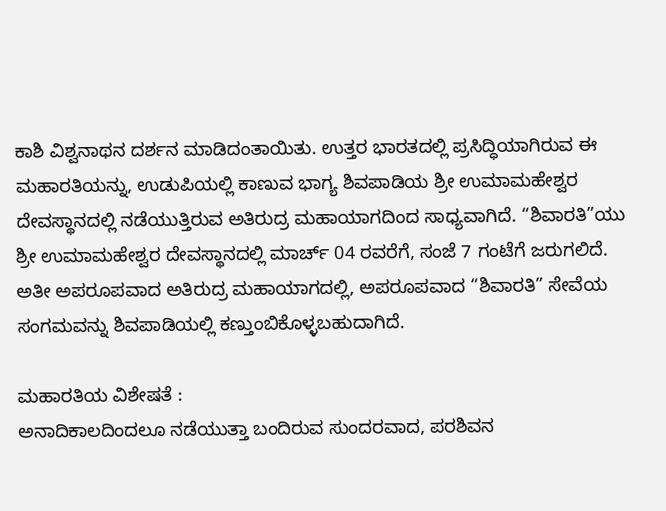ಕಾಶಿ ವಿಶ್ವನಾಥನ ದರ್ಶನ ಮಾಡಿದಂತಾಯಿತು. ಉತ್ತರ ಭಾರತದಲ್ಲಿ ಪ್ರಸಿದ್ಧಿಯಾಗಿರುವ ಈ ಮಹಾರತಿಯನ್ನು, ಉಡುಪಿಯಲ್ಲಿ ಕಾಣುವ ಭಾಗ್ಯ ಶಿವಪಾಡಿಯ ಶ್ರೀ ಉಮಾಮಹೇಶ್ವರ ದೇವಸ್ಥಾನದಲ್ಲಿ ನಡೆಯುತ್ತಿರುವ ಅತಿರುದ್ರ ಮಹಾಯಾಗದಿಂದ ಸಾಧ್ಯವಾಗಿದೆ. “ಶಿವಾರತಿ”ಯು ಶ್ರೀ ಉಮಾಮಹೇಶ್ವರ ದೇವಸ್ಥಾನದಲ್ಲಿ ಮಾರ್ಚ್ 04 ರವರೆಗೆ, ಸಂಜೆ 7 ಗಂಟೆಗೆ ಜರುಗಲಿದೆ. ಅತೀ ಅಪರೂಪವಾದ ಅತಿರುದ್ರ ಮಹಾಯಾಗದಲ್ಲಿ, ಅಪರೂಪವಾದ “ಶಿವಾರತಿ” ಸೇವೆಯ ಸಂಗಮವನ್ನು ಶಿವಪಾಡಿಯಲ್ಲಿ ಕಣ್ತುಂಬಿಕೊಳ್ಳಬಹುದಾಗಿದೆ.

ಮಹಾರತಿಯ ವಿಶೇಷತೆ :
ಅನಾದಿಕಾಲದಿಂದಲೂ ನಡೆಯುತ್ತಾ ಬಂದಿರುವ ಸುಂದರವಾದ, ಪರಶಿವನ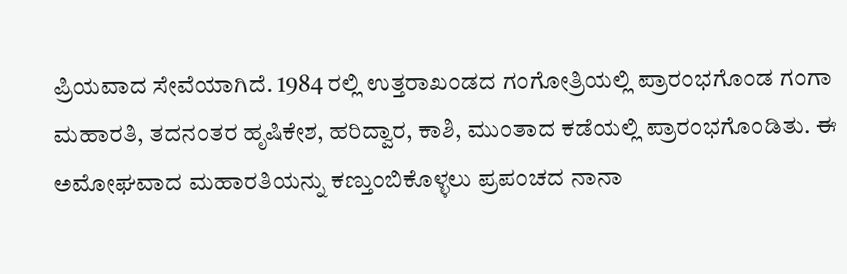ಪ್ರಿಯವಾದ ಸೇವೆಯಾಗಿದೆ. 1984 ರಲ್ಲಿ ಉತ್ತರಾಖಂಡದ ಗಂಗೋತ್ರಿಯಲ್ಲಿ ಪ್ರಾರಂಭಗೊಂಡ ಗಂಗಾ ಮಹಾರತಿ, ತದನಂತರ ಹೃಷಿಕೇಶ, ಹರಿದ್ವಾರ, ಕಾಶಿ, ಮುಂತಾದ ಕಡೆಯಲ್ಲಿ ಪ್ರಾರಂಭಗೊಂಡಿತು. ಈ ಅಮೋಘವಾದ ಮಹಾರತಿಯನ್ನು ಕಣ್ತುಂಬಿಕೊಳ್ಳಲು ಪ್ರಪಂಚದ ನಾನಾ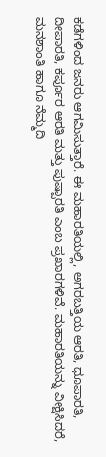ಕಡೆಗಳಿಂದ ಜನರು ಆಗಮಿಸುತ್ತಾರೆ. ಈ ಮಹಾರತಿಯಲ್ಲಿ, ಅಗರಬತ್ತಿಯ ಆರತಿ, ಧೂಪಾರತಿ, ದೀಪಾರತಿ, ಕರ್ಪೂರ ಆರತಿ ಮತ್ತು ಪುಷ್ಪಾರತಿ ಎಂಬ ಪ್ರಖಾರಗಳಿವೆ. ಮಹಾರತಿಯನ್ನು ವೀಕ್ಷಿಸಿದರೆ, ಮನಶಾಂತಿ ಹಾಗೂ ನೆಮ್ಮದಿ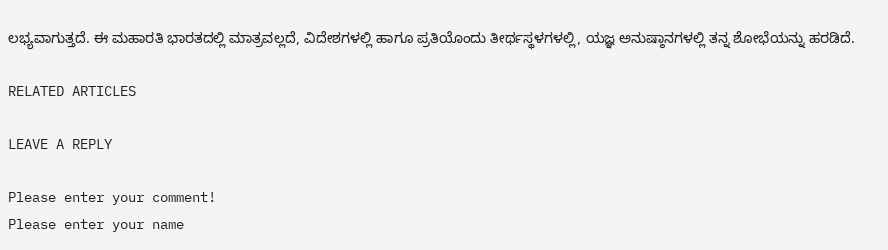ಲಭ್ಯವಾಗುತ್ತದೆ. ಈ ಮಹಾರತಿ ಭಾರತದಲ್ಲಿ ಮಾತ್ರವಲ್ಲದೆ, ವಿದೇಶಗಳಲ್ಲಿ ಹಾಗೂ ಪ್ರತಿಯೊಂದು ತೀರ್ಥಸ್ಥಳಗಳಲ್ಲಿ, ಯಜ್ಞ ಅನುಷ್ಠಾನಗಳಲ್ಲಿ ತನ್ನ ಶೋಭೆಯನ್ನು ಹರಡಿದೆ.

RELATED ARTICLES

LEAVE A REPLY

Please enter your comment!
Please enter your name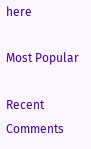here

Most Popular

Recent Comments